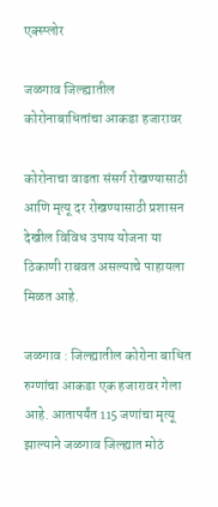एक्स्प्लोर

जळगाव जिल्ह्यातील कोरोनाबाधितांचा आकडा हजारावर

कोरोनाचा वाढता संसर्ग रोखण्यासाठी आणि मृत्यू दर रोखण्यासाठी प्रशासन देखील विविध उपाय योजना या ठिकाणी राबवत असल्याचे पाहायला मिळत आहे.

जळगाव : जिल्ह्यातील कोरोना बाधित रुग्णांचा आकडा एक हजारावर गेला आहे. आतापर्यंत 115 जणांचा मृत्यू झाल्याने जळगाव जिल्ह्यात मोठं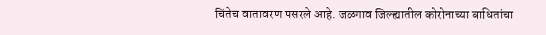चिंतेच वातावरण पसरले आहे. जळगाव जिल्ह्यातील कोरोनाच्या बाधितांचा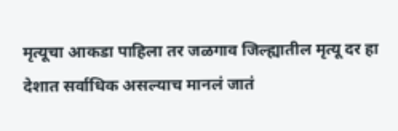मृत्यूचा आकडा पाहिला तर जळगाव जिल्ह्यातील मृत्यू दर हा देशात सर्वाधिक असल्याच मानलं जातं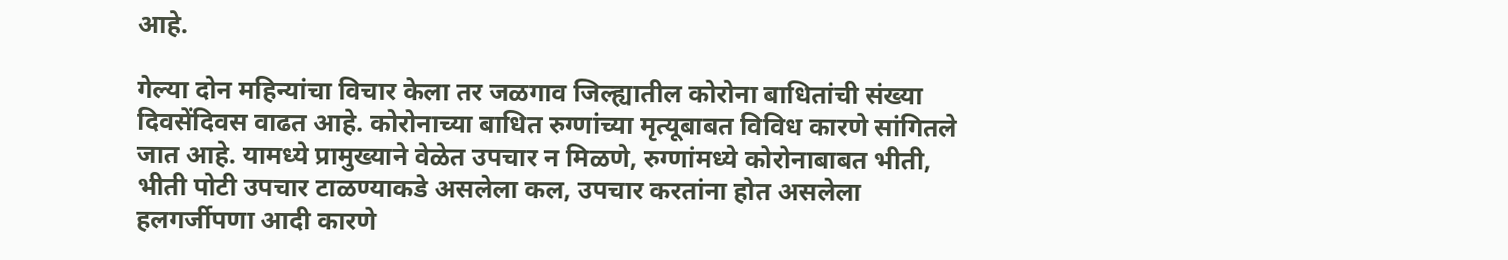आहे.

गेल्या दोन महिन्यांचा विचार केला तर जळगाव जिल्ह्यातील कोरोना बाधितांची संख्या दिवसेंदिवस वाढत आहे. कोरोनाच्या बाधित रुग्णांच्या मृत्यूबाबत विविध कारणे सांगितले जात आहे. यामध्ये प्रामुख्याने वेळेत उपचार न मिळणे, रुग्णांमध्ये कोरोनाबाबत भीती, भीती पोटी उपचार टाळण्याकडे असलेला कल, उपचार करतांना होत असलेला हलगर्जीपणा आदी कारणे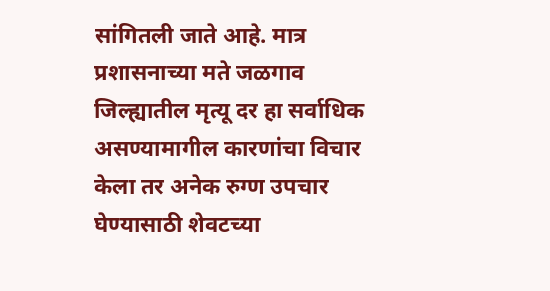सांगितली जाते आहे. मात्र प्रशासनाच्या मते जळगाव जिल्ह्यातील मृत्यू दर हा सर्वाधिक असण्यामागील कारणांचा विचार केला तर अनेक रुग्ण उपचार घेण्यासाठी शेवटच्या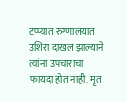टप्प्यात रुग्णालयात उशिरा दाखल झाल्याने त्यांना उपचाराचा फायदा होत नाही. मृत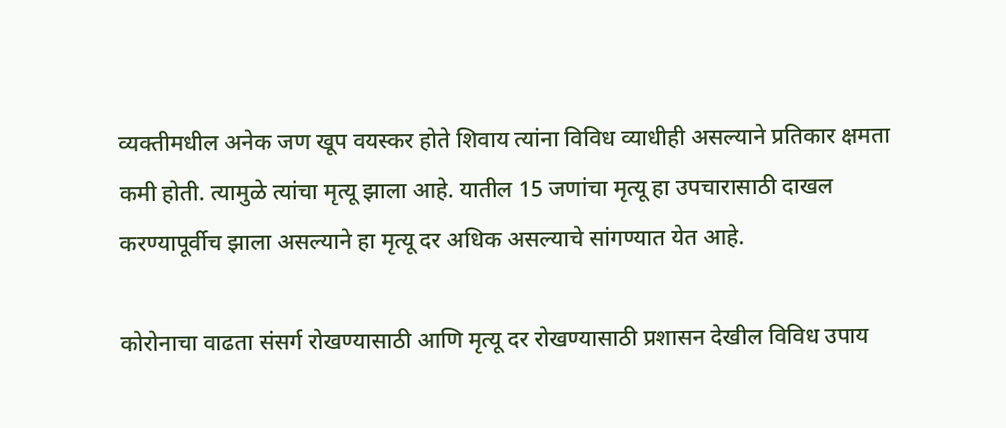व्यक्तीमधील अनेक जण खूप वयस्कर होते शिवाय त्यांना विविध व्याधीही असल्याने प्रतिकार क्षमता कमी होती. त्यामुळे त्यांचा मृत्यू झाला आहे. यातील 15 जणांचा मृत्यू हा उपचारासाठी दाखल करण्यापूर्वीच झाला असल्याने हा मृत्यू दर अधिक असल्याचे सांगण्यात येत आहे.

कोरोनाचा वाढता संसर्ग रोखण्यासाठी आणि मृत्यू दर रोखण्यासाठी प्रशासन देखील विविध उपाय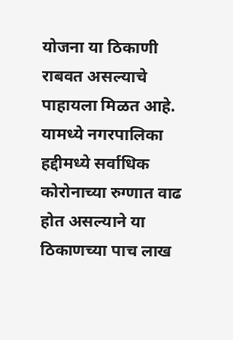योजना या ठिकाणी राबवत असल्याचे पाहायला मिळत आहे. यामध्ये नगरपालिका हद्दीमध्ये सर्वाधिक कोरोनाच्या रुग्णात वाढ होत असल्याने या ठिकाणच्या पाच लाख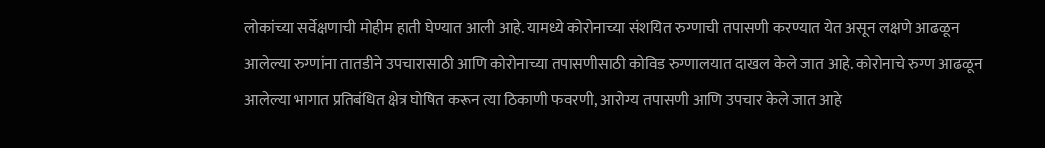लोकांच्या सर्वेक्षणाची मोहीम हाती घेण्यात आली आहे. यामध्ये कोरोनाच्या संशयित रुग्णाची तपासणी करण्यात येत असून लक्षणे आढळून आलेल्या रुग्णांना तातडीने उपचारासाठी आणि कोरोनाच्या तपासणीसाठी कोविड रुग्णालयात दाखल केले जात आहे. कोरोनाचे रुग्ण आढळून आलेल्या भागात प्रतिबंधित क्षेत्र घोषित करून त्या ठिकाणी फवरणी, आरोग्य तपासणी आणि उपचार केले जात आहे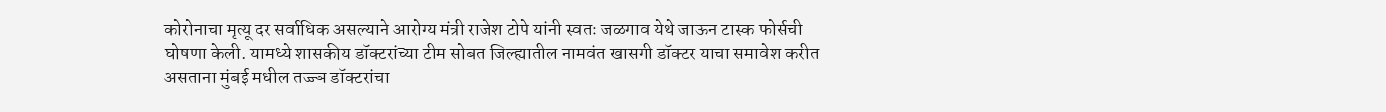कोरोनाचा मृत्यू दर सर्वाधिक असल्याने आरोग्य मंत्री राजेश टोपे यांनी स्वतः जळगाव येथे जाऊन टास्क फोर्सची घोषणा केली. यामध्ये शासकीय डॉक्टरांच्या टीम सोबत जिल्ह्यातील नामवंत खासगी डॉक्टर याचा समावेश करीत असताना मुंबई मधील तज्ज्ञ डॉक्टरांचा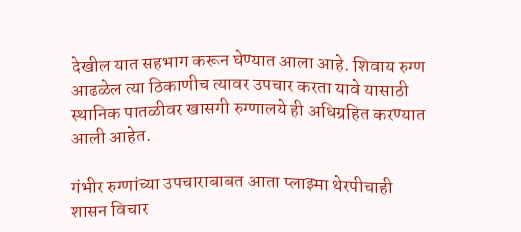देखील यात सहभाग करून घेण्यात आला आहे. शिवाय रुग्ण आढळेल त्या ठिकाणीच त्यावर उपचार करता यावे यासाठी स्थानिक पातळीवर खासगी रुग्णालये ही अधिग्रहित करण्यात आली आहेत.

गंभीर रुग्णांच्या उपचाराबाबत आता प्लाझ्मा थेरपीचाही शासन विचार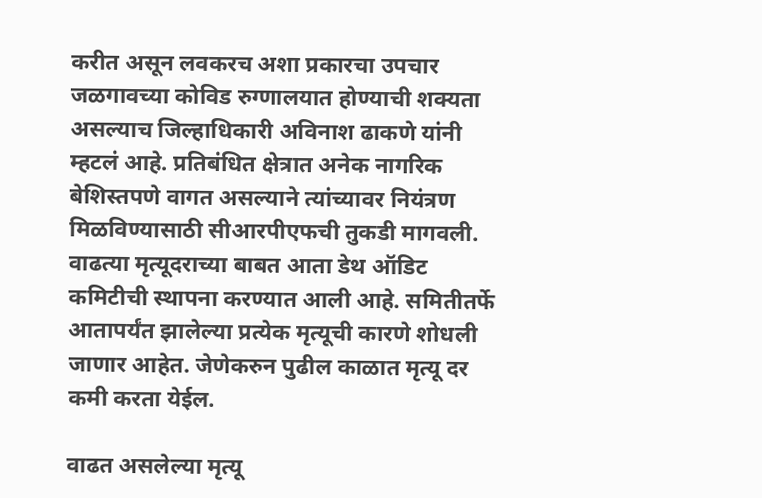करीत असून लवकरच अशा प्रकारचा उपचार जळगावच्या कोविड रुग्णालयात होण्याची शक्यता असल्याच जिल्हाधिकारी अविनाश ढाकणे यांनी म्हटलं आहे. प्रतिबंधित क्षेत्रात अनेक नागरिक बेशिस्तपणे वागत असल्याने त्यांच्यावर नियंत्रण मिळविण्यासाठी सीआरपीएफची तुकडी मागवली. वाढत्या मृत्यूदराच्या बाबत आता डेथ ऑडिट कमिटीची स्थापना करण्यात आली आहे. समितीतर्फे आतापर्यंत झालेल्या प्रत्येक मृत्यूची कारणे शोधली जाणार आहेत. जेणेकरुन पुढील काळात मृत्यू दर कमी करता येईल.

वाढत असलेल्या मृत्यू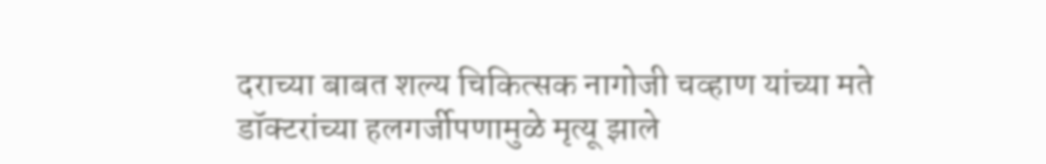दराच्या बाबत शल्य चिकित्सक नागोजी चव्हाण यांच्या मते डॉक्टरांच्या हलगर्जीपणामुळे मृत्यू झाले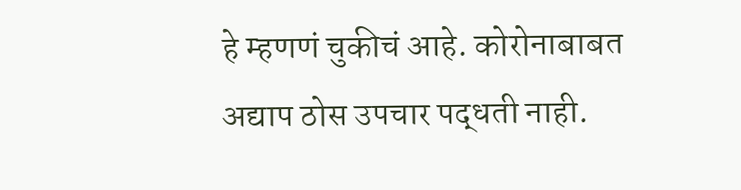हे म्हणणं चुकीचं आहे. कोरोनाबाबत अद्याप ठोस उपचार पद्धती नाही.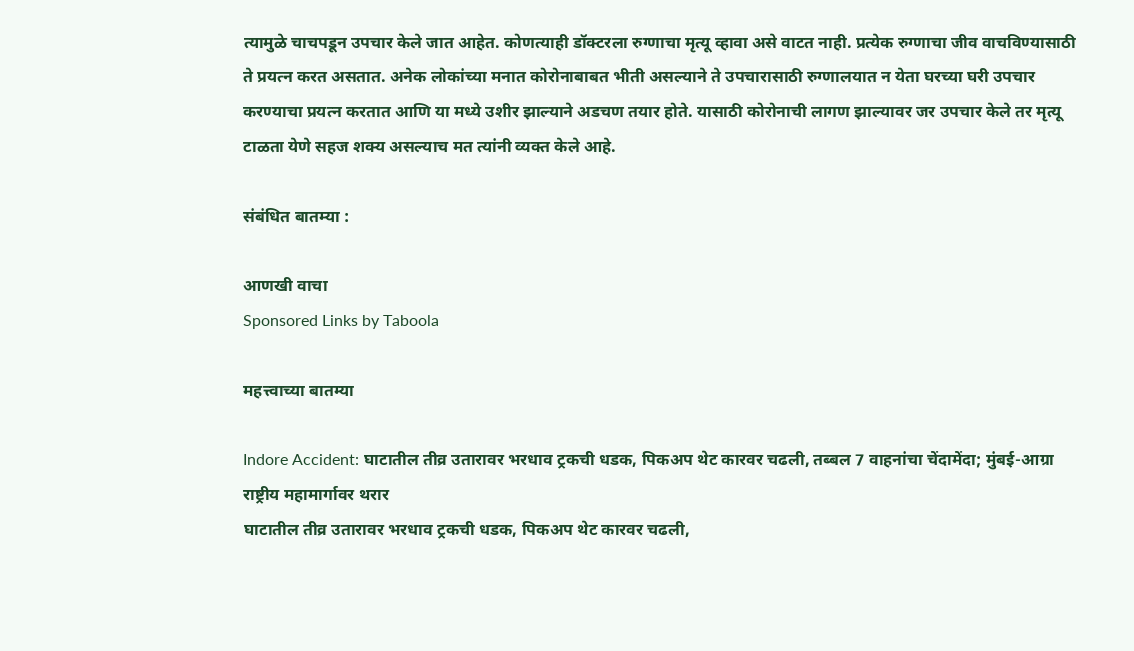त्यामुळे चाचपडून उपचार केले जात आहेत. कोणत्याही डॉक्टरला रुग्णाचा मृत्यू व्हावा असे वाटत नाही. प्रत्येक रुग्णाचा जीव वाचविण्यासाठी ते प्रयत्न करत असतात. अनेक लोकांच्या मनात कोरोनाबाबत भीती असल्याने ते उपचारासाठी रुग्णालयात न येता घरच्या घरी उपचार करण्याचा प्रयत्न करतात आणि या मध्ये उशीर झाल्याने अडचण तयार होते. यासाठी कोरोनाची लागण झाल्यावर जर उपचार केले तर मृत्यू टाळता येणे सहज शक्य असल्याच मत त्यांनी व्यक्त केले आहे.

संबंधित बातम्या :

आणखी वाचा
Sponsored Links by Taboola

महत्त्वाच्या बातम्या

Indore Accident: घाटातील तीव्र उतारावर भरधाव ट्रकची धडक, पिकअप थेट कारवर चढली, तब्बल 7 वाहनांचा चेंदामेंदा; मुंबई-आग्रा राष्ट्रीय महामार्गावर थरार
घाटातील तीव्र उतारावर भरधाव ट्रकची धडक, पिकअप थेट कारवर चढली,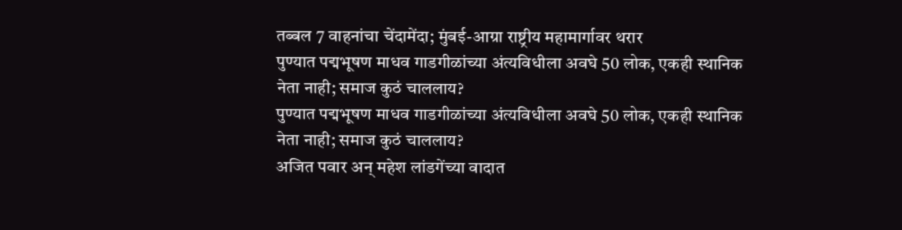तब्बल 7 वाहनांचा चेंदामेंदा; मुंबई-आग्रा राष्ट्रीय महामार्गावर थरार
पुण्यात पद्मभूषण माधव गाडगीळांच्या अंत्यविधीला अवघे 50 लोक, एकही स्थानिक नेता नाही; समाज कुठं चाललाय?
पुण्यात पद्मभूषण माधव गाडगीळांच्या अंत्यविधीला अवघे 50 लोक, एकही स्थानिक नेता नाही; समाज कुठं चाललाय?
अजित पवार अन् महेश लांडगेंच्या वादात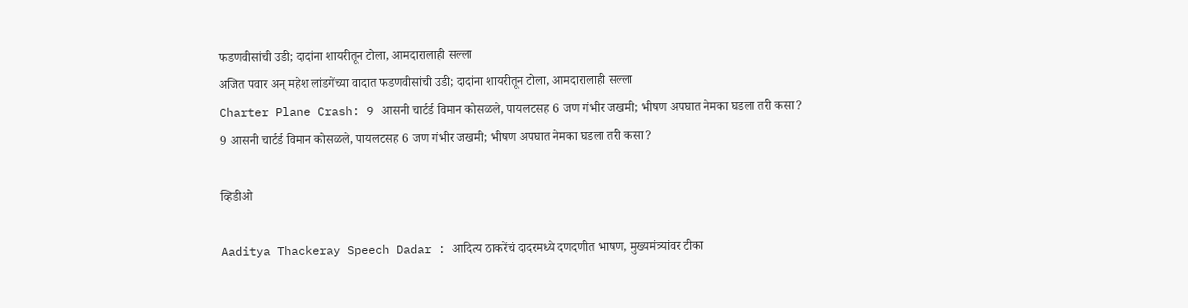फडणवीसांची उडी; दादांना शायरीतून टोला, आमदारालाही सल्ला
अजित पवार अन् महेश लांडगेंच्या वादात फडणवीसांची उडी; दादांना शायरीतून टोला, आमदारालाही सल्ला
Charter Plane Crash: 9 आसनी चार्टर्ड विमान कोसळले, पायलटसह 6 जण गंभीर जखमी; भीषण अपघात नेमका घडला तरी कसा?
9 आसनी चार्टर्ड विमान कोसळले, पायलटसह 6 जण गंभीर जखमी; भीषण अपघात नेमका घडला तरी कसा?

व्हिडीओ

Aaditya Thackeray Speech Dadar : आदित्य ठाकरेंचं दादरमध्ये दणदणीत भाषण, मुख्यमंत्र्‍यांवर टीका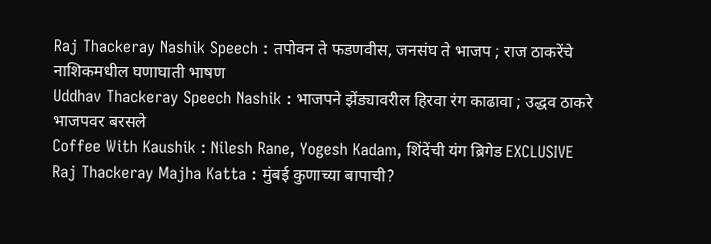Raj Thackeray Nashik Speech : तपोवन ते फडणवीस, जनसंघ ते भाजप ; राज ठाकरेंचे नाशिकमधील घणाघाती भाषण
Uddhav Thackeray Speech Nashik : भाजपने झेंड्यावरील हिरवा रंग काढावा ; उद्धव ठाकरे भाजपवर बरसले
Coffee With Kaushik : Nilesh Rane, Yogesh Kadam, शिंदेंची यंग ब्रिगेड EXCLUSIVE
Raj Thackeray Majha Katta : मुंबई कुणाच्या बापाची?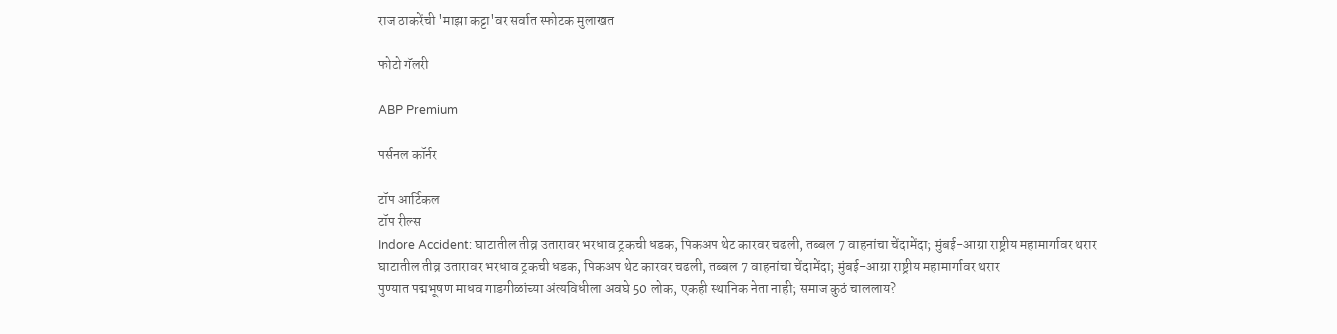राज ठाकरेंची 'माझा कट्टा'वर सर्वात स्फोटक मुलाखत

फोटो गॅलरी

ABP Premium

पर्सनल कॉर्नर

टॉप आर्टिकल
टॉप रील्स
Indore Accident: घाटातील तीव्र उतारावर भरधाव ट्रकची धडक, पिकअप थेट कारवर चढली, तब्बल 7 वाहनांचा चेंदामेंदा; मुंबई-आग्रा राष्ट्रीय महामार्गावर थरार
घाटातील तीव्र उतारावर भरधाव ट्रकची धडक, पिकअप थेट कारवर चढली, तब्बल 7 वाहनांचा चेंदामेंदा; मुंबई-आग्रा राष्ट्रीय महामार्गावर थरार
पुण्यात पद्मभूषण माधव गाडगीळांच्या अंत्यविधीला अवघे 50 लोक, एकही स्थानिक नेता नाही; समाज कुठं चाललाय?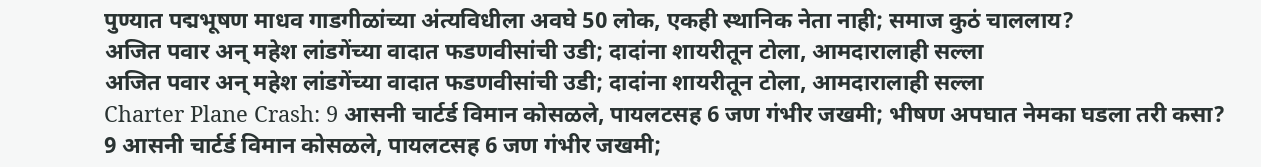पुण्यात पद्मभूषण माधव गाडगीळांच्या अंत्यविधीला अवघे 50 लोक, एकही स्थानिक नेता नाही; समाज कुठं चाललाय?
अजित पवार अन् महेश लांडगेंच्या वादात फडणवीसांची उडी; दादांना शायरीतून टोला, आमदारालाही सल्ला
अजित पवार अन् महेश लांडगेंच्या वादात फडणवीसांची उडी; दादांना शायरीतून टोला, आमदारालाही सल्ला
Charter Plane Crash: 9 आसनी चार्टर्ड विमान कोसळले, पायलटसह 6 जण गंभीर जखमी; भीषण अपघात नेमका घडला तरी कसा?
9 आसनी चार्टर्ड विमान कोसळले, पायलटसह 6 जण गंभीर जखमी;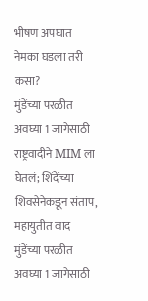भीषण अपघात नेमका घडला तरी कसा?
मुंडेंच्या परळीत अवघ्या 1 जागेसाठी राष्ट्रवादीने MIM ला घेतलं; शिंदेंच्या शिवसेनेकडून संताप, महायुतीत वाद
मुंडेंच्या परळीत अवघ्या 1 जागेसाठी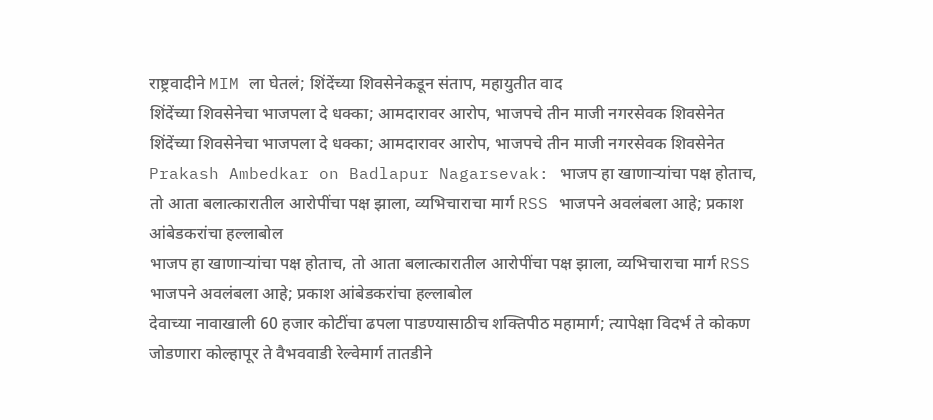राष्ट्रवादीने MIM ला घेतलं; शिंदेंच्या शिवसेनेकडून संताप, महायुतीत वाद
शिंदेंच्या शिवसेनेचा भाजपला दे धक्का; आमदारावर आरोप, भाजपचे तीन माजी नगरसेवक शिवसेनेत
शिंदेंच्या शिवसेनेचा भाजपला दे धक्का; आमदारावर आरोप, भाजपचे तीन माजी नगरसेवक शिवसेनेत
Prakash Ambedkar on Badlapur Nagarsevak: भाजप हा खाणाऱ्यांचा पक्ष होताच, तो आता बलात्कारातील आरोपींचा पक्ष झाला, व्यभिचाराचा मार्ग RSS भाजपने अवलंबला आहे; प्रकाश आंबेडकरांचा हल्लाबोल
भाजप हा खाणाऱ्यांचा पक्ष होताच, तो आता बलात्कारातील आरोपींचा पक्ष झाला, व्यभिचाराचा मार्ग RSS भाजपने अवलंबला आहे; प्रकाश आंबेडकरांचा हल्लाबोल
देवाच्या नावाखाली 60 हजार कोटींचा ढपला पाडण्यासाठीच शक्तिपीठ महामार्ग; त्यापेक्षा विदर्भ ते कोकण जोडणारा कोल्हापूर ते वैभववाडी रेल्वेमार्ग तातडीने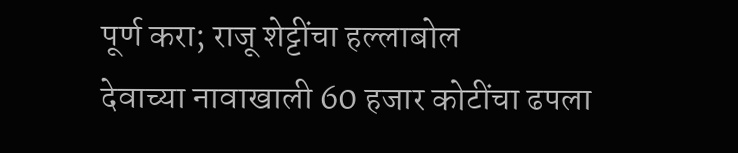पूर्ण करा; राजू शेट्टींचा हल्लाबोल
देवाच्या नावाखाली 60 हजार कोटींचा ढपला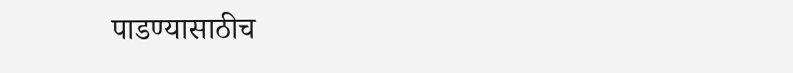पाडण्यासाठीच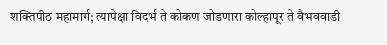शक्तिपीठ महामार्ग; त्यापेक्षा विदर्भ ते कोकण जोडणारा कोल्हापूर ते वैभववाडी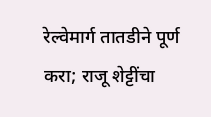रेल्वेमार्ग तातडीने पूर्ण करा; राजू शेट्टींचा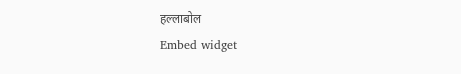हल्लाबोल
Embed widget